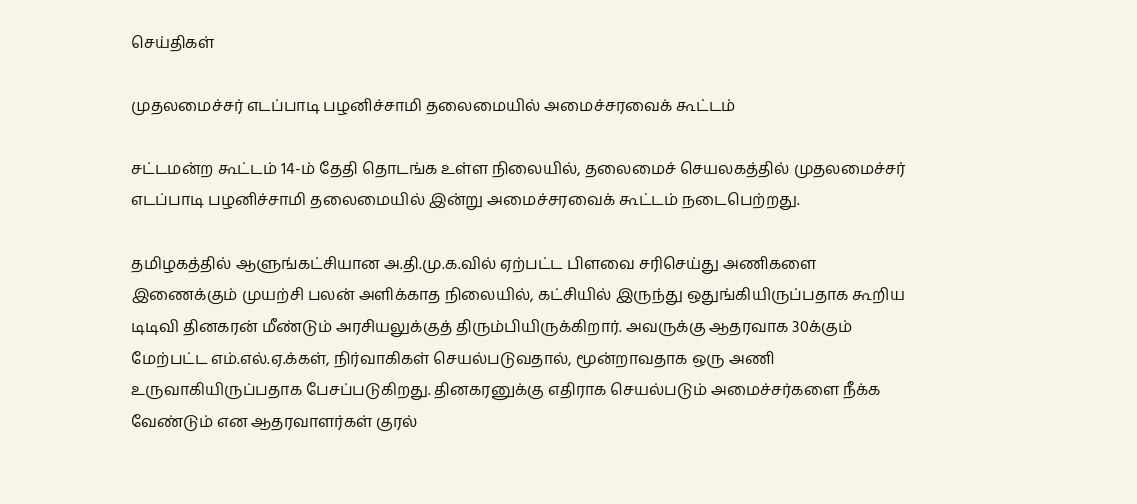செய்திகள்

முதலமைச்சர் எடப்பாடி பழனிச்சாமி தலைமையில் அமைச்சரவைக் கூட்டம்

சட்டமன்ற கூட்டம் 14-ம் தேதி தொடங்க உள்ள நிலையில், தலைமைச் செயலகத்தில் முதலமைச்சர் எடப்பாடி பழனிச்சாமி தலைமையில் இன்று அமைச்சரவைக் கூட்டம் நடைபெற்றது.

தமிழகத்தில் ஆளுங்கட்சியான அ.தி.மு.க.வில் ஏற்பட்ட பிளவை சரிசெய்து அணிகளை இணைக்கும் முயற்சி பலன் அளிக்காத நிலையில், கட்சியில் இருந்து ஒதுங்கியிருப்பதாக கூறிய டிடிவி தினகரன் மீண்டும் அரசியலுக்குத் திரும்பியிருக்கிறார். அவருக்கு ஆதரவாக 30க்கும் மேற்பட்ட எம்.எல்.ஏ.க்கள், நிர்வாகிகள் செயல்படுவதால், மூன்றாவதாக ஒரு அணி உருவாகியிருப்பதாக பேசப்படுகிறது. தினகரனுக்கு எதிராக செயல்படும் அமைச்சர்களை நீக்க வேண்டும் என ஆதரவாளர்கள் குரல்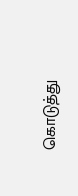கொடுத்து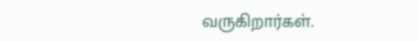வருகிறார்கள்.